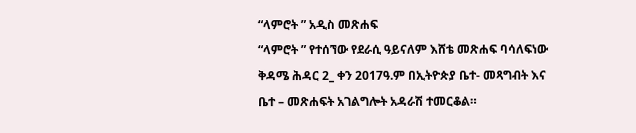“ላምሮት ” አዲስ መጽሐፍ
“ላምሮት ” የተሰኘው የደራሲ ዓይናለም እሸቴ መጽሐፍ ባሳለፍነው ቅዳሜ ሕዳር 2_ ቀን 2017ዓ.ም በኢትዮጵያ ቤተ- መጻግብት እና ቤተ – መጽሐፍት አገልግሎት አዳራሽ ተመርቆል።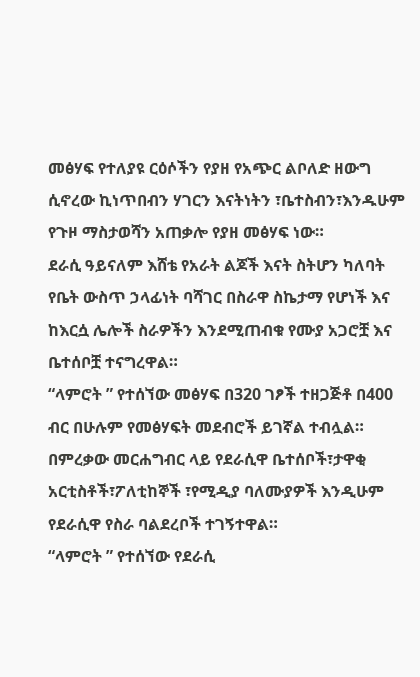መፅሃፍ የተለያዩ ርዕሶችን የያዘ የአጭር ልቦለድ ዘውግ ሲኖረው ኪነጥበብን ሃገርን እናትነትን ፣ቤተስብን፣እንዱሁም የጉዞ ማስታወሻን አጠቃሎ የያዘ መፅሃፍ ነው።
ደራሲ ዓይናለም እሸቴ የአራት ልጆች እናት ስትሆን ካለባት የቤት ውስጥ ኃላፊነት ባሻገር በስራዋ ስኬታማ የሆነች እና ከእርሷ ሌሎች ስራዎችን እንደሚጠብቁ የሙያ አጋሮቿ እና ቤተሰቦቿ ተናግረዋል።
“ላምሮት ” የተሰኘው መፅሃፍ በ320 ገፆች ተዘጋጅቶ በ400 ብር በሁሉም የመፅሃፍት መደብሮች ይገኛል ተብሏል።
በምረቃው መርሐግብር ላይ የደራሲዋ ቤተሰቦች፣ታዋቂ አርቲስቶች፣ፖለቲከኞች ፣የሚዲያ ባለሙያዎች እንዲሁም የደራሲዋ የስራ ባልደረቦች ተገኝተዋል።
“ላምሮት ” የተሰኘው የደራሲ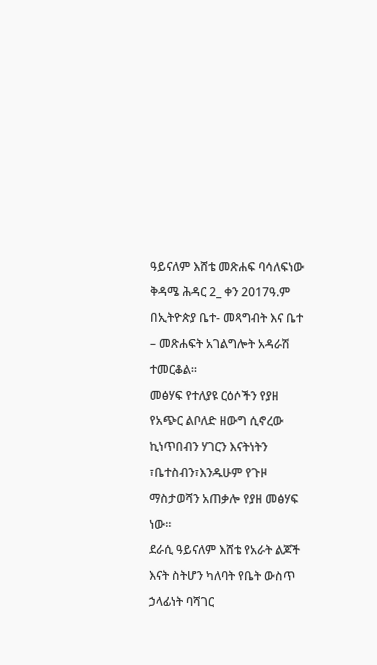ዓይናለም እሸቴ መጽሐፍ ባሳለፍነው ቅዳሜ ሕዳር 2_ ቀን 2017ዓ.ም በኢትዮጵያ ቤተ- መጻግብት እና ቤተ – መጽሐፍት አገልግሎት አዳራሽ ተመርቆል።
መፅሃፍ የተለያዩ ርዕሶችን የያዘ የአጭር ልቦለድ ዘውግ ሲኖረው ኪነጥበብን ሃገርን እናትነትን ፣ቤተስብን፣እንዱሁም የጉዞ ማስታወሻን አጠቃሎ የያዘ መፅሃፍ ነው።
ደራሲ ዓይናለም እሸቴ የአራት ልጆች እናት ስትሆን ካለባት የቤት ውስጥ ኃላፊነት ባሻገር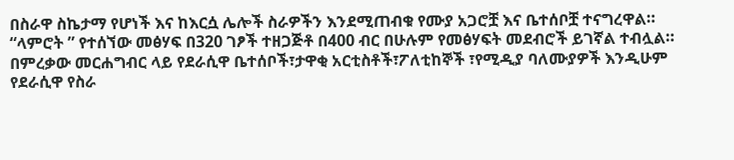በስራዋ ስኬታማ የሆነች እና ከእርሷ ሌሎች ስራዎችን እንደሚጠብቁ የሙያ አጋሮቿ እና ቤተሰቦቿ ተናግረዋል።
“ላምሮት ” የተሰኘው መፅሃፍ በ320 ገፆች ተዘጋጅቶ በ400 ብር በሁሉም የመፅሃፍት መደብሮች ይገኛል ተብሏል።
በምረቃው መርሐግብር ላይ የደራሲዋ ቤተሰቦች፣ታዋቂ አርቲስቶች፣ፖለቲከኞች ፣የሚዲያ ባለሙያዎች እንዲሁም የደራሲዋ የስራ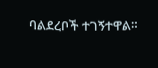ባልደረቦች ተገኝተዋል።